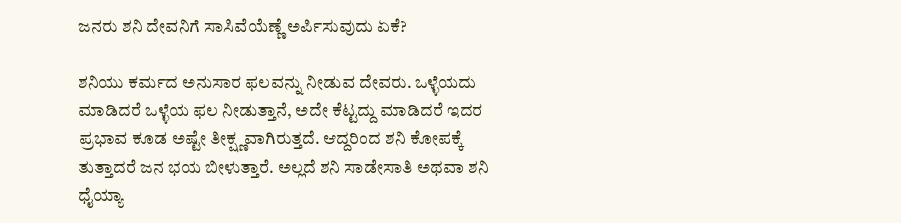ಜನರು ಶನಿ ದೇವನಿಗೆ ಸಾಸಿವೆಯೆಣ್ಣೆ ಅರ್ಪಿಸುವುದು ಏಕೆ?

ಶನಿಯು ಕರ್ಮದ ಅನುಸಾರ ಫಲವನ್ನು ನೀಡುವ ದೇವರು. ಒಳ್ಳೆಯದು ಮಾಡಿದರೆ ಒಳ್ಳೆಯ ಫಲ ನೀಡುತ್ತಾನೆ, ಅದೇ ಕೆಟ್ಟದ್ದು ಮಾಡಿದರೆ ಇದರ ಪ್ರಭಾವ ಕೂಡ ಅಷ್ಟೇ ತೀಕ್ಷ್ಣವಾಗಿರುತ್ತದೆ. ಆದ್ದರಿಂದ ಶನಿ ಕೋಪಕ್ಕೆ ತುತ್ತಾದರೆ ಜನ ಭಯ ಬೀಳುತ್ತಾರೆ. ಅಲ್ಲದೆ ಶನಿ ಸಾಡೇಸಾತಿ ಅಥವಾ ಶನಿ ಧೈಯ್ಯಾ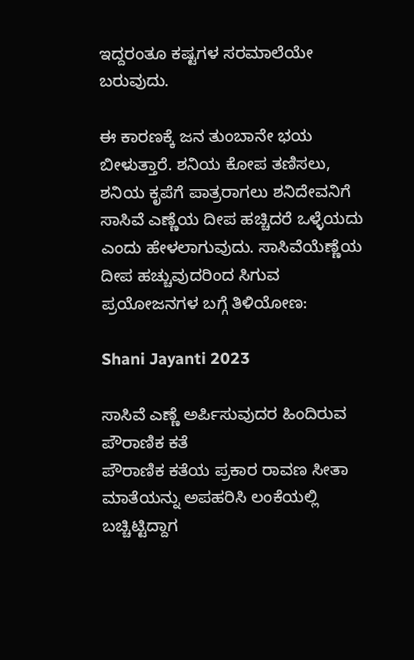ಇದ್ದರಂತೂ ಕಷ್ಟಗಳ ಸರಮಾಲೆಯೇ ಬರುವುದು.

ಈ ಕಾರಣಕ್ಕೆ ಜನ ತುಂಬಾನೇ ಭಯ ಬೀಳುತ್ತಾರೆ. ಶನಿಯ ಕೋಪ ತಣಿಸಲು, ಶನಿಯ ಕೃಪೆಗೆ ಪಾತ್ರರಾಗಲು ಶನಿದೇವನಿಗೆ ಸಾಸಿವೆ ಎಣ್ಣೆಯ ದೀಪ ಹಚ್ಚಿದರೆ ಒಳ್ಳೆಯದು ಎಂದು ಹೇಳಲಾಗುವುದು. ಸಾಸಿವೆಯೆಣ್ಣೆಯ ದೀಪ ಹಚ್ಚುವುದರಿಂದ ಸಿಗುವ ಪ್ರಯೋಜನಗಳ ಬಗ್ಗೆ ತಿಳಿಯೋಣ:

Shani Jayanti 2023

ಸಾಸಿವೆ ಎಣ್ಣೆ ಅರ್ಪಿಸುವುದರ ಹಿಂದಿರುವ ಪೌರಾಣಿಕ ಕತೆ
ಪೌರಾಣಿಕ ಕತೆಯ ಪ್ರಕಾರ ರಾವಣ ಸೀತಾ ಮಾತೆಯನ್ನು ಅಪಹರಿಸಿ ಲಂಕೆಯಲ್ಲಿ ಬಚ್ಚಿಟ್ಟಿದ್ದಾಗ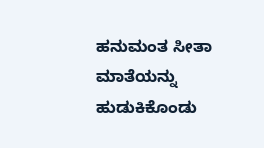ಹನುಮಂತ ಸೀತಾ ಮಾತೆಯನ್ನು ಹುಡುಕಿಕೊಂಡು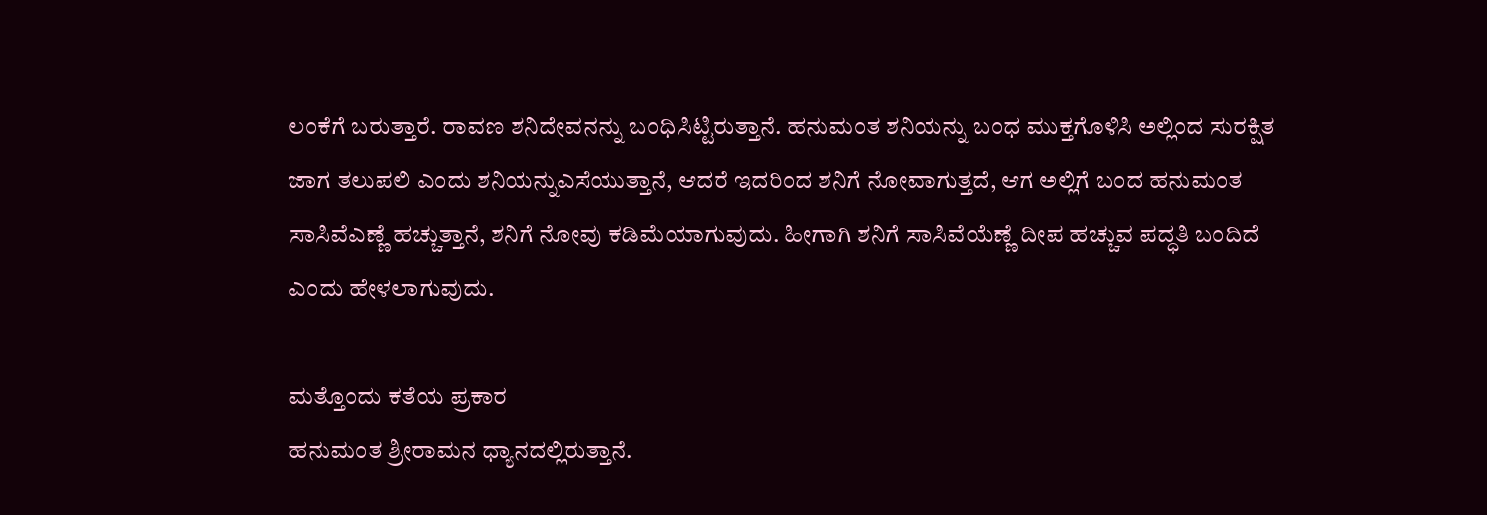ಲಂಕೆಗೆ ಬರುತ್ತಾರೆ. ರಾವಣ ಶನಿದೇವನನ್ನು ಬಂಧಿಸಿಟ್ಟಿರುತ್ತಾನೆ. ಹನುಮಂತ ಶನಿಯನ್ನು ಬಂಧ ಮುಕ್ತಗೊಳಿಸಿ ಅಲ್ಲಿಂದ ಸುರಕ್ಷಿತ ಜಾಗ ತಲುಪಲಿ ಎಂದು ಶನಿಯನ್ನುಎಸೆಯುತ್ತಾನೆ, ಆದರೆ ಇದರಿಂದ ಶನಿಗೆ ನೋವಾಗುತ್ತದೆ, ಆಗ ಅಲ್ಲಿಗೆ ಬಂದ ಹನುಮಂತ ಸಾಸಿವೆಎಣ್ಣೆ ಹಚ್ಚುತ್ತಾನೆ, ಶನಿಗೆ ನೋವು ಕಡಿಮೆಯಾಗುವುದು. ಹೀಗಾಗಿ ಶನಿಗೆ ಸಾಸಿವೆಯೆಣ್ಣೆ ದೀಪ ಹಚ್ಚುವ ಪದ್ಧತಿ ಬಂದಿದೆ ಎಂದು ಹೇಳಲಾಗುವುದು.

ಮತ್ತೊಂದು ಕತೆಯ ಪ್ರಕಾರ
ಹನುಮಂತ ಶ್ರೀರಾಮನ ಧ್ಯಾನದಲ್ಲಿರುತ್ತಾನೆ.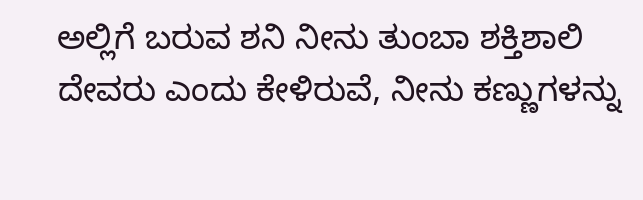ಅಲ್ಲಿಗೆ ಬರುವ ಶನಿ ನೀನು ತುಂಬಾ ಶಕ್ತಿಶಾಲಿ ದೇವರು ಎಂದು ಕೇಳಿರುವೆ, ನೀನು ಕಣ್ಣುಗಳನ್ನು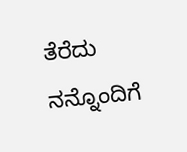ತೆರೆದು ನನ್ನೊಂದಿಗೆ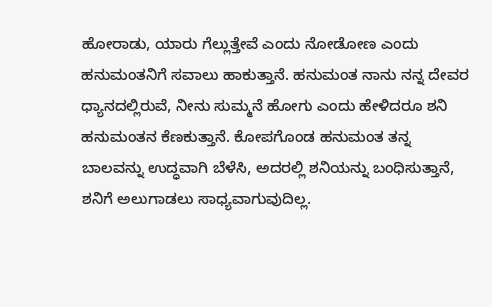ಹೋರಾಡು, ಯಾರು ಗೆಲ್ಲುತ್ತೇವೆ ಎಂದು ನೋಡೋಣ ಎಂದು ಹನುಮಂತನಿಗೆ ಸವಾಲು ಹಾಕುತ್ತಾನೆ. ಹನುಮಂತ ನಾನು ನನ್ನ ದೇವರ ಧ್ಯಾನದಲ್ಲಿರುವೆ, ನೀನು ಸುಮ್ಮನೆ ಹೋಗು ಎಂದು ಹೇಳಿದರೂ ಶನಿ ಹನುಮಂತನ ಕೆಣಕುತ್ತಾನೆ. ಕೋಪಗೊಂಡ ಹನುಮಂತ ತನ್ನ ಬಾಲವನ್ನು ಉದ್ಧವಾಗಿ ಬೆಳೆಸಿ, ಅದರಲ್ಲಿ ಶನಿಯನ್ನು ಬಂಧಿಸುತ್ತಾನೆ, ಶನಿಗೆ ಅಲುಗಾಡಲು ಸಾಧ್ಯವಾಗುವುದಿಲ್ಲ.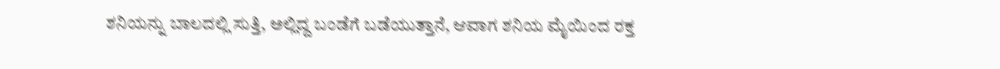ಶನಿಯನ್ನು ಬಾಲದಲ್ಲಿ ಸುತ್ತಿ, ಅಲ್ಲಿದ್ದ ಬಂಡೆಗೆ ಬಡೆಯುತ್ತಾನೆ, ಆವಾಗ ಶನಿಯ ಮೈಯಿಂದ ರಕ್ತ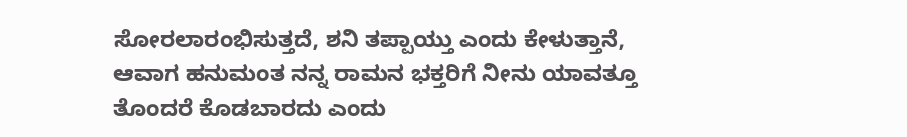ಸೋರಲಾರಂಭಿಸುತ್ತದೆ, ಶನಿ ತಪ್ಪಾಯ್ತು ಎಂದು ಕೇಳುತ್ತಾನೆ, ಆವಾಗ ಹನುಮಂತ ನನ್ನ ರಾಮನ ಭಕ್ತರಿಗೆ ನೀನು ಯಾವತ್ತೂ ತೊಂದರೆ ಕೊಡಬಾರದು ಎಂದು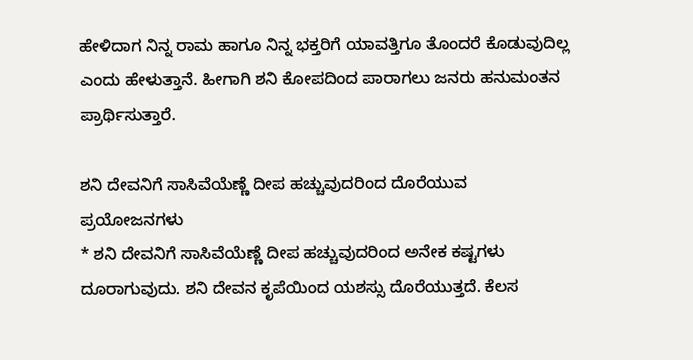ಹೇಳಿದಾಗ ನಿನ್ನ ರಾಮ ಹಾಗೂ ನಿನ್ನ ಭಕ್ತರಿಗೆ ಯಾವತ್ತಿಗೂ ತೊಂದರೆ ಕೊಡುವುದಿಲ್ಲ ಎಂದು ಹೇಳುತ್ತಾನೆ. ಹೀಗಾಗಿ ಶನಿ ಕೋಪದಿಂದ ಪಾರಾಗಲು ಜನರು ಹನುಮಂತನ ಪ್ರಾರ್ಥಿಸುತ್ತಾರೆ.

ಶನಿ ದೇವನಿಗೆ ಸಾಸಿವೆಯೆಣ್ಣೆ ದೀಪ ಹಚ್ಚುವುದರಿಂದ ದೊರೆಯುವ ಪ್ರಯೋಜನಗಳು
* ಶನಿ ದೇವನಿಗೆ ಸಾಸಿವೆಯೆಣ್ಣೆ ದೀಪ ಹಚ್ಚುವುದರಿಂದ ಅನೇಕ ಕಷ್ಟಗಳು ದೂರಾಗುವುದು. ಶನಿ ದೇವನ ಕೃಪೆಯಿಂದ ಯಶಸ್ಸು ದೊರೆಯುತ್ತದೆ. ಕೆಲಸ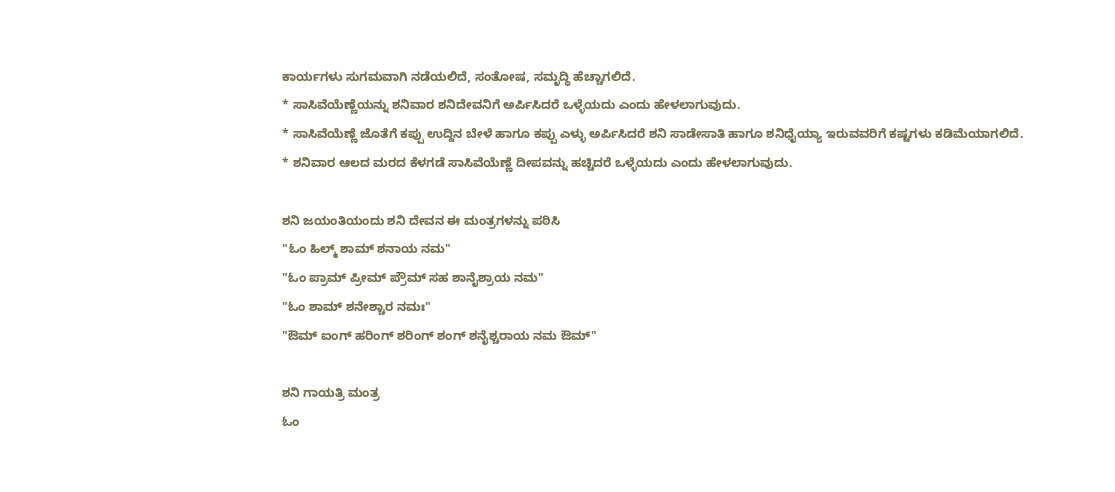ಕಾರ್ಯಗಳು ಸುಗಮವಾಗಿ ನಡೆಯಲಿದೆ, ಸಂತೋಷ, ಸಮೃದ್ಧಿ ಹೆಚ್ಚಾಗಲಿದೆ.
* ಸಾಸಿವೆಯೆಣ್ಣೆಯನ್ನು ಶನಿವಾರ ಶನಿದೇವನಿಗೆ ಅರ್ಪಿಸಿದರೆ ಒಳ್ಳೆಯದು ಎಂದು ಹೇಳಲಾಗುವುದು.
* ಸಾಸಿವೆಯೆಣ್ಣೆ ಜೊತೆಗೆ ಕಪ್ಪು ಉದ್ದಿನ ಬೇಳೆ ಹಾಗೂ ಕಪ್ಪು ಎಳ್ಳು ಅರ್ಪಿಸಿದರೆ ಶನಿ ಸಾಡೇಸಾತಿ ಹಾಗೂ ಶನಿಧೈಯ್ಯಾ ಇರುವವರಿಗೆ ಕಷ್ಟಗಳು ಕಡಿಮೆಯಾಗಲಿದೆ.
* ಶನಿವಾರ ಆಲದ ಮರದ ಕೆಳಗಡೆ ಸಾಸಿವೆಯೆಣ್ಣೆ ದೀಪವನ್ನು ಹಚ್ಚಿದರೆ ಒಳ್ಳೆಯದು ಎಂದು ಹೇಳಲಾಗುವುದು.

ಶನಿ ಜಯಂತಿಯಂದು ಶನಿ ದೇವನ ಈ ಮಂತ್ರಗಳನ್ನು ಪಠಿಸಿ
"ಓಂ ಹಿಲ್ಮ್ ಶಾಮ್ ಶನಾಯ ನಮ"
"ಓಂ ಪ್ರಾಮ್ ಪ್ರೀಮ್ ಪ್ರೌಮ್ ಸಹ ಶಾನೈಶ್ರಾಯ ನಮ"
"ಓಂ ಶಾಮ್ ಶನೇಶ್ಚಾರ ನಮಃ"
"ಔಮ್ ಐಂಗ್ ಹರಿಂಗ್ ಶರಿಂಗ್ ಶಂಗ್ ಶನೈಶ್ಚರಾಯ ನಮ ಔಮ್"

ಶನಿ ಗಾಯತ್ರಿ ಮಂತ್ರ
ಓಂ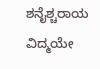ಶನೈಶ್ಚರಾಯ ವಿದ್ಮಯೇ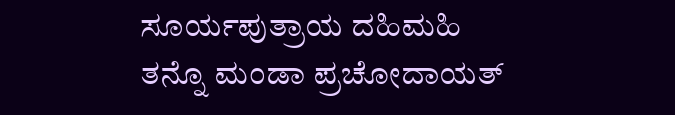ಸೂರ್ಯಪುತ್ರಾಯ ದಹಿಮಹಿ
ತನ್ನೊ ಮಂಡಾ ಪ್ರಚೋದಾಯತ್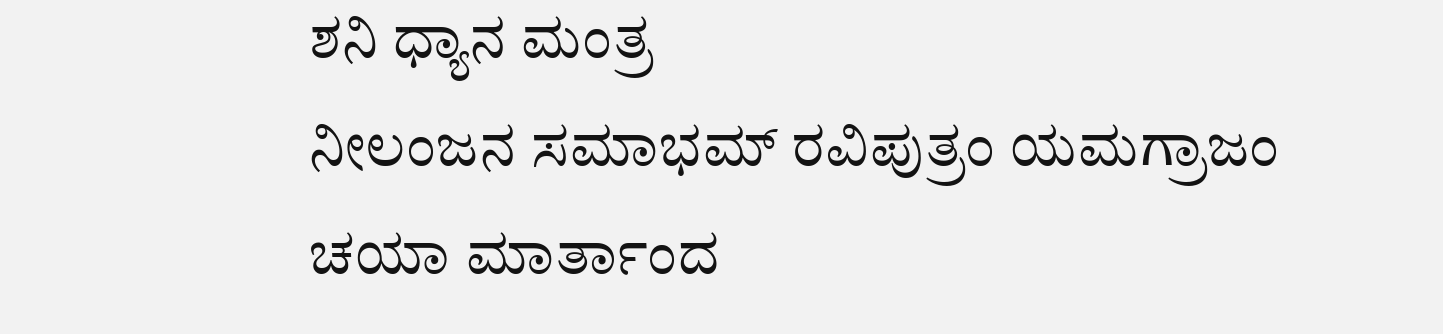ಶನಿ ಧ್ಯಾನ ಮಂತ್ರ
ನೀಲಂಜನ ಸಮಾಭಮ್ ರವಿಪುತ್ರಂ ಯಮಗ್ರಾಜಂ
ಚಯಾ ಮಾರ್ತಾಂದ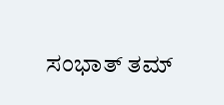ಸಂಭಾತ್ ತಮ್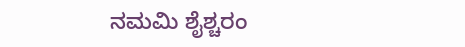ನಮಮಿ ಶೈಶ್ಚರಂ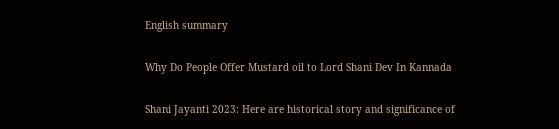English summary

Why Do People Offer Mustard oil to Lord Shani Dev In Kannada

Shani Jayanti 2023: Here are historical story and significance of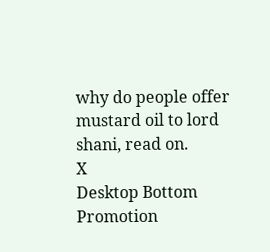why do people offer mustard oil to lord shani, read on.
X
Desktop Bottom Promotion